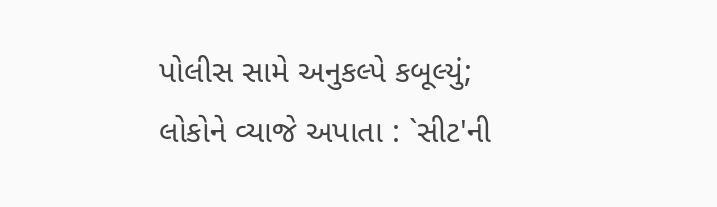પોલીસ સામે અનુકલ્પે કબૂલ્યું; લોકોને વ્યાજે અપાતા : `સીટ'ની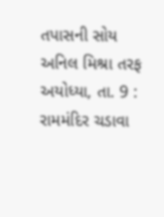તપાસની સોય અનિલ મિશ્રા તરફ
અયોધ્યા, તા. 9 : રામમંદિર ચડાવા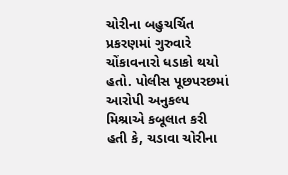ચોરીના બહુચર્ચિત પ્રકરણમાં ગુરુવારે ચોંકાવનારો ધડાકો થયો હતો. પોલીસ પૂછપરછમાં આરોપી અનુકલ્પ મિશ્રાએ કબૂલાત કરી હતી કે, ચડાવા ચોરીના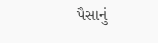પૈસાનું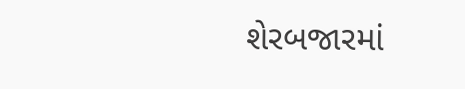શેરબજારમાં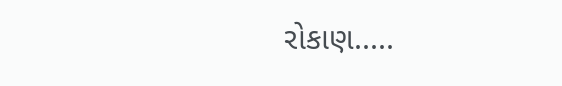રોકાણ.....